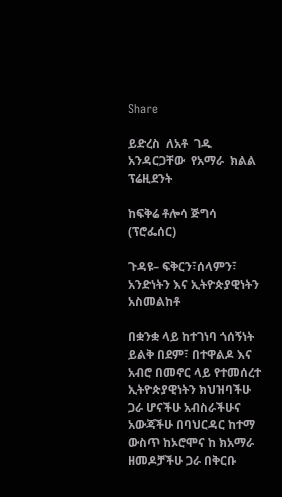Share

ይድረስ  ለአቶ  ገዱ  አንዳርጋቸው  የአማራ  ክልል  ፕሬዚደንት

ከፍቅሬ ቶሎሳ ጅግሳ (ፕሮፌሰር)

ጉዳዩ– ፍቅርን፣ሰላምን፣ አንድነትን እና ኢትዮጵያዊነትን አስመልከቶ

በቋንቋ ላይ ከተገነባ ጎሰኝነት ይልቅ በደም፣ በተዋልዶ እና አብሮ በመኖር ላይ የተመሰረተ ኢትዮጵያዊነትን ክህዝባችሁ ጋራ ሆናችሁ አብስራችሁና አውጃችሁ በባህርዳር ከተማ ውስጥ ከኦሮሞና ከ ክአማራ ዘመዶቻችሁ ጋራ በቅርቡ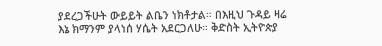ያደረጋችሁት ውይይት ልቤን ነክቶታል። በእዚህ ጉዳይ ዛሬ እኔ ክማንም ያላነሰ ሃሴት አደርጋለሁ። ቅድስት ኢትዮጵያ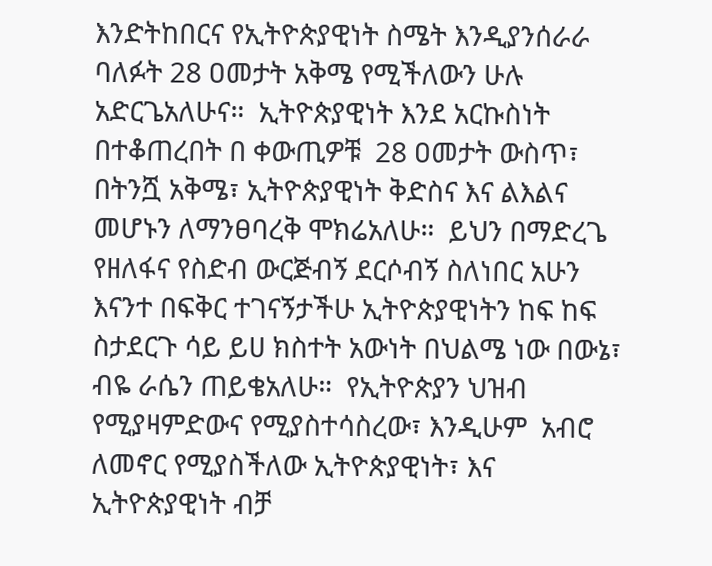እንድትከበርና የኢትዮጵያዊነት ስሜት እንዲያንሰራራ ባለፉት 28 ዐመታት አቅሜ የሚችለውን ሁሉ አድርጌአለሁና።  ኢትዮጵያዊነት እንደ አርኩስነት በተቆጠረበት በ ቀውጢዎቹ  28 ዐመታት ውስጥ፣ በትንሿ አቅሜ፣ ኢትዮጵያዊነት ቅድስና እና ልእልና መሆኑን ለማንፀባረቅ ሞክሬአለሁ።  ይህን በማድረጌ የዘለፋና የስድብ ውርጅብኝ ደርሶብኝ ስለነበር አሁን እናንተ በፍቅር ተገናኝታችሁ ኢትዮጵያዊነትን ከፍ ከፍ ስታደርጉ ሳይ ይሀ ክስተት አውነት በህልሜ ነው በውኔ፣ ብዬ ራሴን ጠይቄአለሁ።  የኢትዮጵያን ህዝብ የሚያዛምድውና የሚያስተሳስረው፣ እንዲሁም  አብሮ ለመኖር የሚያስችለው ኢትዮጵያዊነት፣ እና ኢትዮጵያዊነት ብቻ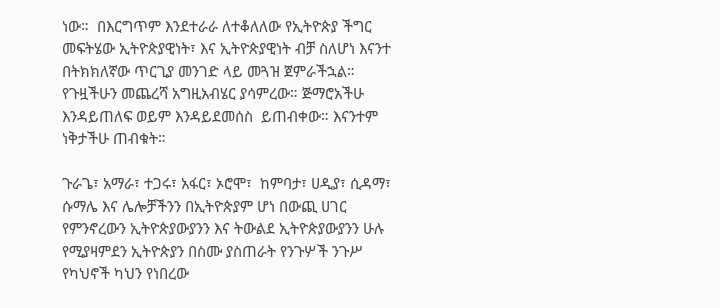ነው።  በእርግጥም እንደተራራ ለተቆለለው የኢትዮጵያ ችግር መፍትሄው ኢትዮጵያዊነት፣ እና ኢትዮጵያዊነት ብቻ ስለሆነ እናንተ በትክክለኛው ጥርጊያ መንገድ ላይ መጓዝ ጀምራችኋል።  የጉዟችሁን መጨረሻ አግዚአብሄር ያሳምረው። ጅማሮአችሁ እንዳይጠለፍ ወይም እንዳይደመሰስ  ይጠብቀው። እናንተም ነቅታችሁ ጠብቁት።

ጉራጌ፣ አማራ፣ ተጋሩ፣ አፋር፣ ኦሮሞ፣  ከምባታ፣ ሀዲያ፣ ሲዳማ፣ ሱማሌ እና ሌሎቻችንን በኢትዮጵያም ሆነ በውጪ ሀገር የምንኖረውን ኢትዮጵያውያንን እና ትውልደ ኢትዮጵያውያንን ሁሉ የሚያዛምደን ኢትዮጵያን በስሙ ያስጠራት የንጉሦች ንጉሥ የካህኖች ካህን የነበረው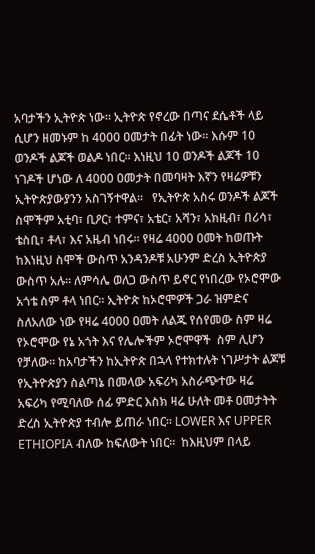አባታችን ኢትዮጵ ነው። ኢትዮጵ የኖረው በጣና ደሴቶች ላይ ሲሆን ዘመኑም ከ 4000 ዐመታት በፊት ነው። እሱም 10 ወንዶች ልጆች ወልዶ ነበር። እነዚህ 10 ወንዶች ልጆች 10 ነገዶች ሆነው ለ 4000 ዐመታት በመባዛት እኛን የዛሬዎቹን ኢትዮጵያውያንን አስገኝተዋል።   የኢትዮጵ አስሩ ወንዶች ልጆች ስሞችም አቲባ፣ ቢዖር፣ ተምና፣ አቴር፣ አሻን፣ አክዚብ፣ በሪሳ፣ ቴስቢ፣ ቶላ፣ እና አዜብ ነበሩ። የዛሬ 4000 ዐመት ከወጡት ከእነዚህ ስሞች ውስጥ አንዳንዶቹ አሁንም ድረስ ኢትዮጵያ ውስጥ አሉ። ለምሳሌ ወለጋ ውስጥ ይኖር የነበረው የኦሮሞው አጎቴ ስም ቶላ ነበር። ኢትዮጵ ከኦሮሞዎች ጋራ ዝምድና ስለአለው ነው የዛሬ 4000 ዐመት ለልጁ የሰየመው ስም ዛሬ የኦሮሞው የኔ አጎት እና የሌሎችም ኦሮሞዋች  ስም ሊሆን የቻለው። ከአባታችን ከኢትዮጵ በኋላ የተክተሉት ነገሥታት ልጆቹ የኢትዮጵያን ስልጣኔ በመላው አፍሪካ አስራጭተው ዛሬ አፍሪካ የሚባለው ሰፊ ምድር እስክ ዛሬ ሁለት መቶ ዐመታትት ድረስ ኢትዮጵያ ተብሎ ይጠራ ነበር። LOWER እና UPPER ETHIOPIA ብለው ከፍለውት ነበር።  ከእዚህም በላይ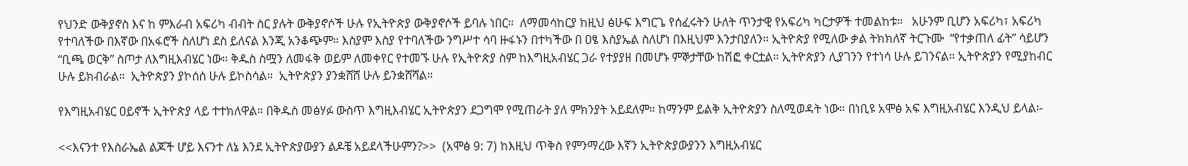የህንድ ውቅያኖስ እና ከ ምእራብ አፍሪካ ብብት ስር ያሉት ውቅያኖሶች ሁሉ የኢትዮጵያ ውቅያኖሶች ይባሉ ነበር።  ለማመሳከርያ ከዚህ ፅሁፍ እግርጌ የሰፈሩትን ሁለት ጥንታዊ የአፍሪካ ካርታዎች ተመልከቱ።   አሁንም ቢሆን አፍሪካ፣ አፍሪካ የተባለችው በእኛው በአፋሮች ስለሆነ ደስ ይለናል እንጂ አንቆጭም። እስያም እስያ የተባለችው ንግሥተ ሳባ ዙፋኑን በተካችው በ ዐፄ እስያኤል ስለሆነ በእዚህም እንታበያለን። ኢትዮጵያ የሚለው ቃል ትክክለኛ ትርጉሙ  “የተቃጠለ ፊት” ሳይሆን “ቢጫ ወርቅ” ስጦታ ለእግዚእብሄር ነው። ቅዱስ ስሟን ለመፋቅ ወይም ለመቀየር የተመኙ ሁሉ የኢትዮጵያ ስም ከእግዚአብሄር ጋራ የተያያዘ በመሆኑ ምኞታቸው ከሽፎ ቀርቷል። ኢትዮጵያን ሊያገንን የተነሳ ሁሉ ይገንናል። ኢትዮጵያን የሚያከብር ሁሉ ይክብራል።  ኢትዮጵያን ያኮሰሰ ሁሉ ይኮስሳል።  ኢትዮጵያን ያንቋሸሸ ሁሉ ይንቋሸሻል።

የእግዚአብሄር ዐይኖች ኢትዮጵያ ላይ ተተክለዋል። በቅዱስ መፅሃፉ ውስጥ እግዚእብሄር ኢትዮጵያን ደጋግሞ የሚጠራት ያለ ምክንያት አይደለም። ከማንም ይልቅ ኢትዮጵያን ስለሚወዳት ነው። በነቢዩ አሞፅ አፍ እግዚአብሄር እንዲህ ይላል፡-

<<እናንተ የእስራኤል ልጆች ሆይ እናንተ ለኔ እንደ ኢትዮጵያውያን ልዶቼ አይደላችሁምን?>>  (አሞፅ 9: 7) ከእዚህ ጥቅስ የምንማረው እኛን ኢትዮጵያውያንን እግዚአብሄር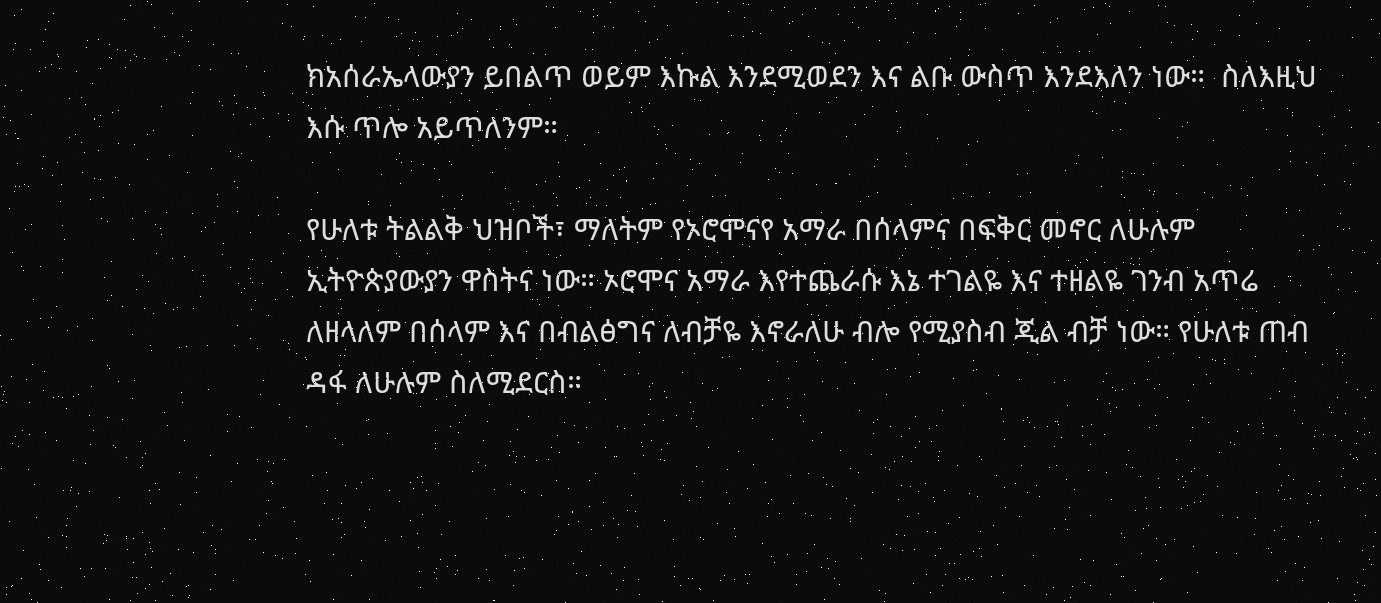ክአሰራኤላውያን ይበልጥ ወይም እኩል እንደሚወደን እና ልቡ ውስጥ እንደእለን ነው።  ስለእዚህ እሱ ጥሎ አይጥለንም።

የሁለቱ ትልልቅ ህዝቦች፣ ማለትም የኦሮሞናየ አማራ በሰላምና በፍቅር መኖር ለሁሉም ኢትዮጵያውያን ዋስትና ነው። ኦሮሞና አማራ እየተጨራሱ እኔ ተገልዬ እና ተዘልዬ ገንብ አጥሬ ለዘላለም በሰላም እና በብልፅግና ለብቻዬ እኖራለሁ ብሎ የሚያስብ ጂል ብቻ ነው። የሁለቱ ጠብ ዳፋ ለሁሉም ስለሚደርስ።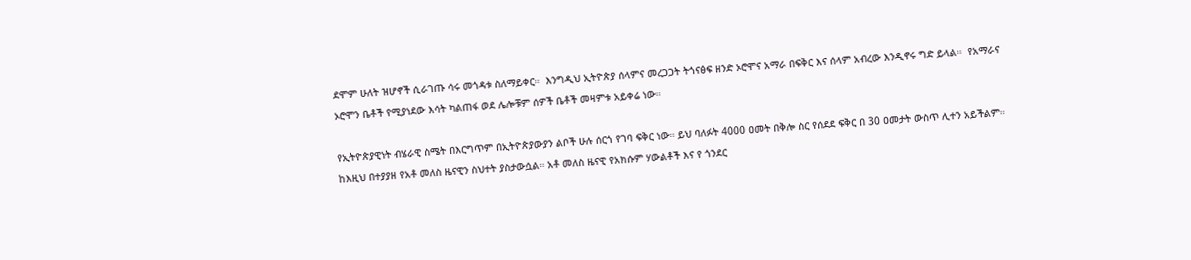ደሞም ሁለት ዝሆኖች ሲራገጡ ሳሩ መጎዳቱ ስለማይቀር።  እንግዲህ ኢትዮጵያ ሰላምና መረጋጋት ትጎናፅፍ ዘንድ ኦሮሞና አማራ በፍቅር እና ሰላም አብረው እንዲኖሩ ግድ ይላል።  የአማራና ኦሮሞን ቤቶች የሚያነደው እሳት ካልጠፋ ወደ ሌሎቹም ሰዎች ቤቶች መዛምቱ አይቀሬ ነው።

የኢትዮጵያዊነት ብሄራዊ ስሜት በእርግጥም በኢትዮጵያውያን ልቦች ሁሉ ሰርጎ የገባ ፍቅር ነው። ይህ ባለፉት 4000 ዐመት በቅሎ ስር የሰደደ ፍቅር በ 30 ዐመታት ውስጥ ሊተን አይችልም። ከእዚህ በተያያዘ የአቶ መለስ ዜናዊን ስህተት ያስታውሷል። አቶ መለስ ዜናዊ የአክሱም ሃውልቶች እና የ ጎንደር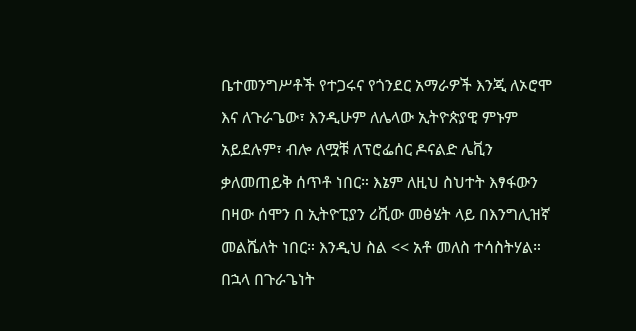ቤተመንግሥቶች የተጋሩና የጎንደር አማራዎች እንጂ ለኦሮሞ እና ለጉራጌው፣ እንዲሁም ለሌላው ኢትዮጵያዊ ምኑም አይደሉም፣ ብሎ ለሟቹ ለፕሮፌሰር ዶናልድ ሌቪን ቃለመጠይቅ ሰጥቶ ነበር። እኔም ለዚህ ስህተት እፃፋውን በዛው ሰሞን በ ኢትዮፒያን ሪሺው መፅሄት ላይ በእንግሊዝኛ መልሼለት ነበር። እንዲህ ስል << አቶ መለስ ተሳስትሃል። በኋላ በጉራጌነት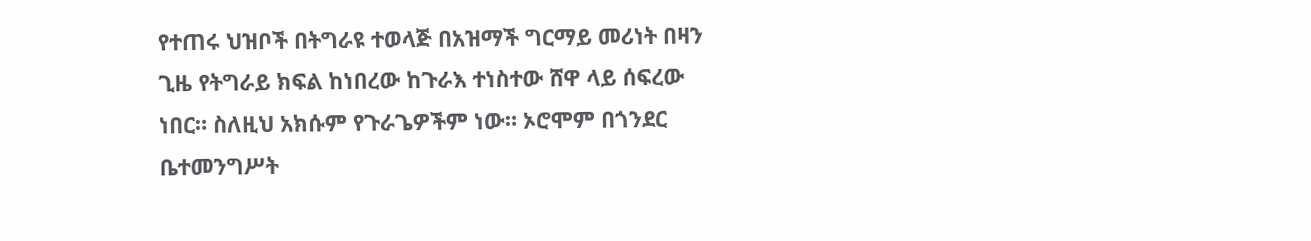የተጠሩ ህዝቦች በትግራዩ ተወላጅ በአዝማች ግርማይ መሪነት በዛን ጊዜ የትግራይ ክፍል ከነበረው ከጉራእ ተነስተው ሸዋ ላይ ሰፍረው ነበር። ስለዚህ አክሱም የጉራጌዎችም ነው። ኦሮሞም በጎንደር ቤተመንግሥት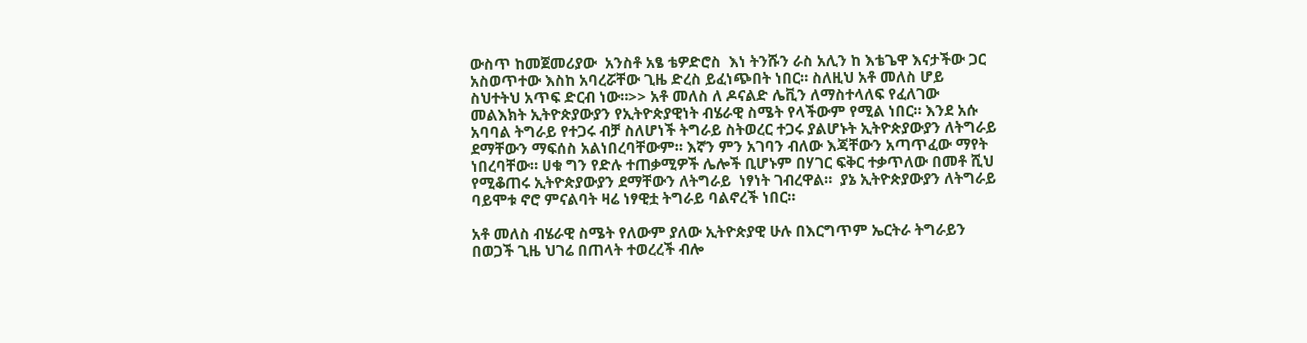ውስጥ ከመጀመሪያው  አንስቶ አፄ ቴዎድሮስ  እነ ትንሹን ራስ አሊን ከ እቴጌዋ እናታችው ጋር አስወጥተው እስከ አባረሯቸው ጊዜ ድረስ ይፈነጭበት ነበር። ስለዚህ አቶ መለስ ሆይ ስህተትህ አጥፍ ድርብ ነው።>> አቶ መለስ ለ ዶናልድ ሌቪን ለማስተላለፍ የፈለገው መልእክት ኢትዮጵያውያን የኢትዮጵያዊነት ብሄራዊ ስሜት የላችውም የሚል ነበር። እንደ አሱ አባባል ትግራይ የተጋሩ ብቻ ስለሆነች ትግራይ ስትወረር ተጋሩ ያልሆኑት ኢትዮጵያውያን ለትግራይ ደማቸውን ማፍሰስ አልነበረባቸውም። እኛን ምን አገባን ብለው እጃቸውን አጣጥፈው ማየት ነበረባቸው። ሀቁ ግን የድሉ ተጠቃሚዎች ሌሎች ቢሆኑም በሃገር ፍቅር ተቃጥለው በመቶ ሺህ የሚቆጠሩ ኢትዮጵያውያን ደማቸውን ለትግራይ  ነፃነት ገብረዋል።  ያኔ ኢትዮጵያውያን ለትግራይ ባይሞቱ ኖሮ ምናልባት ዛሬ ነፃዊቷ ትግራይ ባልኖረች ነበር።

አቶ መለስ ብሄራዊ ስሜት የለውም ያለው ኢትዮጵያዊ ሁሉ በእርግጥም ኤርትራ ትግራይን በወጋች ጊዜ ህገሬ በጠላት ተወረረች ብሎ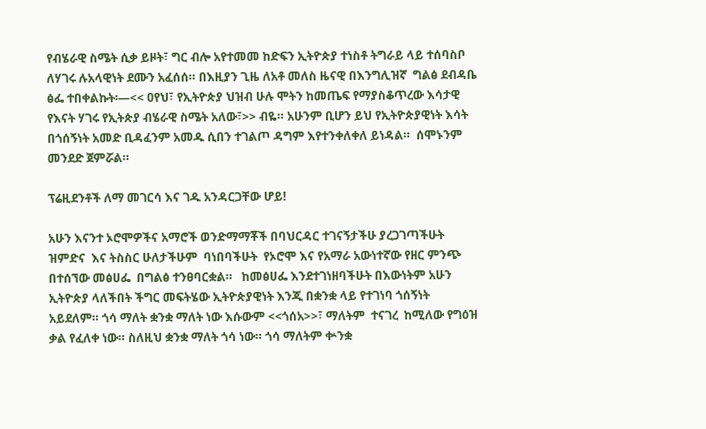የብሄራዊ ስሜት ሲቃ ይዞት፣ ግር ብሎ አየተመመ ከድፍን ኢትዮጵያ ተነስቶ ትግራይ ላይ ተሰባስቦ ለሃገሩ ሉአላዊነት ደሙን አፈሰሰ። በእዚያን ጊዜ ለአቶ መለስ ዜናዊ በእንግሊዝኛ  ግልፅ ደብዳቤ ፅፌ ተበቀልኩት፡—<< ዐየህ፣ የኢትዮጵያ ህዝብ ሁሉ ሞትን ከመጤፍ የማያስቆጥረው እሳታዊ የእናት ሃገሩ የኢትጵያ ብሄራዊ ስሜት አለው፣>> ብዬ። አሁንም ቢሆን ይህ የኢትዮጵያዊነት እሳት በጎሰኝነት አመድ ቢዳፈንም አመዱ ሲበን ተገልጦ ዳግም እየተንቀለቀለ ይነዳል።  ሰሞኑንም መንደድ ጀምሯል።

ፕሬዚደንቶች ለማ መገርሳ እና ገዱ አንዳርጋቸው ሆይ!

አሁን እናንተ ኦሮሞዎችና አማሮች ወንድማማቾች በባህርዳር ተገናኝታችሁ ያረጋገጣችሁት ዝምድና  እና ትስስር ሁለታችሁም  ባነበባችሁት  የኦሮሞ እና የአማራ አውነተኛው የዘር ምንጭ በተሰኘው መፅሀፌ  በግልፅ ተንፀባርቋል።   ከመፅሀፌ እንደተገነዘባችሁት በእውነትም አሁን ኢትዮጵያ ላለችበት ችግር መፍትሄው ኢትዮጵያዊነት እንጂ በቋንቋ ላይ የተገነባ ጎሰኝነት አይደለም። ጎሳ ማለት ቋንቋ ማለት ነው እሱውም <<ጎሰአ>>፣ ማለትም  ተናገረ  ከሚለው የግዕዝ ቃል የፈለቀ ነው። ስለዚህ ቋንቋ ማለት ጎሳ ነው። ጎሳ ማለትም ቍንቋ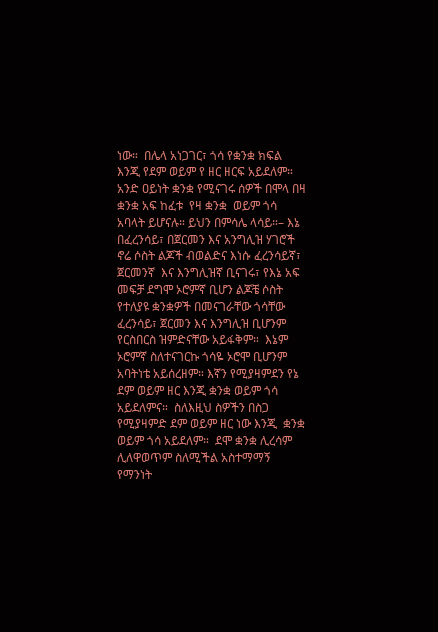ነው።  በሌላ አነጋገር፣ ጎሳ የቋንቋ ክፍል እንጂ የደም ወይም የ ዘር ዘርፍ አይደለም። አንድ ዐይነት ቋንቋ የሚናገሩ ሰዎች በሞላ በዛ ቋንቋ አፍ ከፈቱ  የዛ ቋንቋ  ወይም ጎሳ አባላት ይሆናሉ። ይህን በምሳሌ ላሳይ።– እኔ በፈረንሳይ፣ በጀርመን እና አንግሊዝ ሃገሮች ኖሬ ሶስት ልጆች ብወልድና እነሱ ፈረንሳይኛ፣ ጀርመንኛ  እና እንግሊዝኛ ቢናገሩ፣ የእኔ አፍ መፍቻ ደግሞ ኦሮምኛ ቢሆን ልጆቼ ሶስት የተለያዩ ቋንቋዎች በመናገራቸው ጎሳቸው ፈረንሳይ፣ ጀርመን እና እንግሊዝ ቢሆንም የርስበርስ ዝምድናቸው አይፋቅም።  እኔም ኦሮምኛ ስለተናገርኩ ጎሳዬ ኦሮሞ ቢሆንም አባትነቴ አይሰረዘም። እኛን የሚያዛምደን የኔ ደም ወይም ዘር እንጂ ቋንቋ ወይም ጎሳ አይደለምና።  ስለእዚህ ስዎችን በስጋ የሚያዛምድ ደም ወይም ዘር ነው እንጂ  ቋንቋ ወይም ጎሳ አይደለም።  ደሞ ቋንቋ ሊረሳም ሊለዋወጥም ስለሚችል አስተማማኝ የማንነት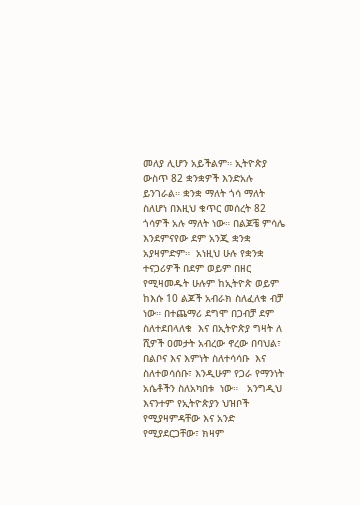መለያ ሊሆን አይችልም። ኢትዮጵያ ውስጥ 82 ቋንቋዎች እንድአሉ ይንገራል። ቋንቋ ማለት ጎሳ ማለት ስለሆነ በእዚህ ቁጥር መሰረት 82 ጎሳዎች አሉ ማለት ነው። በልጆቼ ምሳሌ እንደምናየው ደም አንጂ ቋንቋ አያዛምድም።  አነዚህ ሁሉ የቋንቋ ተናጋሪዎች በደም ወይም በዘር የሚዛመዱት ሁሉም ከኢትዮጵ ወይም ከእሱ 10 ልጆች አብራክ ስለፈለቁ ብቻ ነው። በተጨማሪ ደግሞ በጋብቻ ደም ስለተደበላለቁ  እና በኢትዮጵያ ግዛት ለ ሺዎች ዐመታት አብረው ኖረው በባህል፣ በልቦና እና እምነት ስለተሳሳቡ  እና ስለተወሳሰቡ፣ እንዲሁም የጋራ የማንነት አሴቶችን ስለአካበቱ  ነው።   አንግዲህ እናንተም የኢትዮጵያን ህዝቦች የሚያዛምዳቸው እና አንድ የሚያደርጋቸው፣ ክዛም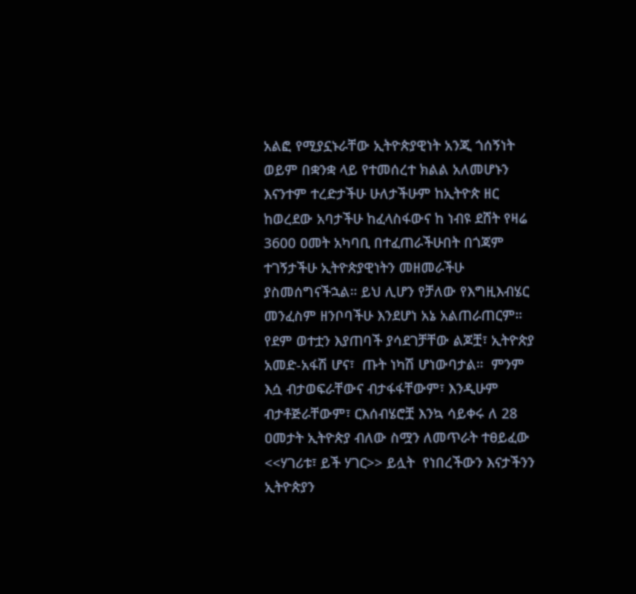አልፎ የሚያኗኑራቸው ኢትዮጵያዊነት አንጂ ጎሰኝነት ወይም በቋንቋ ላይ የተመሰረተ ክልል አለመሆኑን እናንተም ተረድታችሁ ሁለታችሁም ከኢትዮጵ ዘር ከወረደው አባታችሁ ከፈላስፋውና ከ ነብዩ ደሸት የዛሬ 3600 ዐመት አካባቢ በተፈጠራችሁበት በጎጃም ተገኝታችሁ ኢትዮጵያዊነትን መዘመራችሁ ያስመሰግናችኋል። ይህ ሊሆን የቻለው የእግዚእብሄር መንፈስም ዘንቦባችሁ እንደሆነ አኔ አልጠራጠርም። የደም ወተቷን እያጠባች ያሳደገቻቸው ልጆቿ፣ ኢትዮጵያ አመድ-አፋሽ ሆና፣  ጡት ነካሽ ሆነውባታል።  ምንም እሷ ብታወፍራቸውና ብታፋፋቸውም፣ እንዲሁም ብታቶጅራቸውም፣ ርእሰብሄሮቿ እንኳ ሳይቀሩ ለ 28 ዐመታት ኢትዮጵያ ብለው ስሟን ለመጥራት ተፀይፈው <<ሃገሪቱ፣ ይች ሃገር>> ይሏት  የነበረችውን እናታችንን ኢትዮጵያን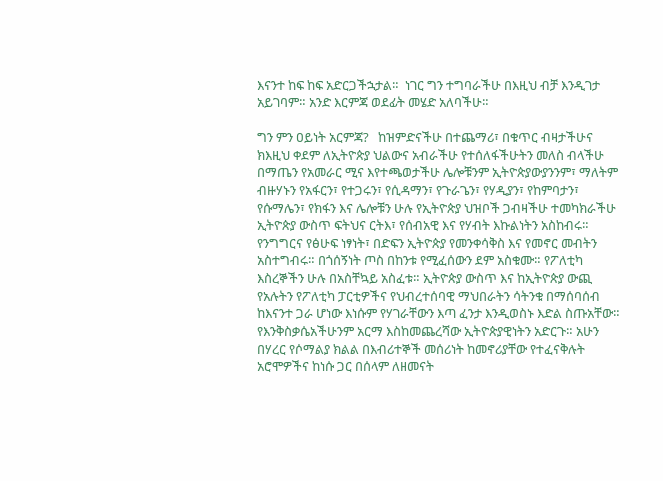እናንተ ከፍ ከፍ አድርጋችኋታል።  ነገር ግን ተግባራችሁ በእዚህ ብቻ እንዲገታ አይገባም። አንድ እርምጃ ወደፊት መሄድ አለባችሁ።

ግን ምን ዐይነት አርምጃ?   ከዝምድናችሁ በተጨማሪ፣ በቁጥር ብዛታችሁና ክእዚህ ቀደም ለኢትዮጵያ ህልውና አብራችሁ የተሰለፋችሁትን መለስ ብላችሁ በማጤን የአመራር ሚና እየተጫወታችሁ ሌሎቹንም ኢትዮጵያውያንንም፣ ማለትም ብዙሃኑን የአፋርን፣ የተጋሩን፣ የሲዳማን፣ የጉራጌን፣ የሃዲያን፣ የከምባታን፣ የሱማሌን፣ የክፋን እና ሌሎቹን ሁሉ የኢትዮጵያ ህዝቦች ጋብዛችሁ ተመካክራችሁ  ኢትዮጵያ ውስጥ ፍትህና ርትእ፣ የሰብአዊ እና የሃብት እኩልነትን አስከብሩ። የንግግርና የፅሁፍ ነፃነት፣ በድፍን ኢትዮጵያ የመንቀሳቅስ እና የመኖር መብትን አስተግብሩ። በጎሰኝነት ጦስ በከንቱ የሚፈሰውን ደም አስቁሙ። የፖለቲካ እስረኞችን ሁሉ በአስቸኳይ አስፈቱ። ኢትዮጵያ ውስጥ እና ከኢትዮጵያ ውጪ የአሉትን የፖለቲካ ፓርቲዎችና የህብረተሰባዊ ማህበራትን ሳትንቁ በማሰባሰብ ከእናንተ ጋራ ሆነው እነሱም የሃገራቸውን እጣ ፈንታ እንዲወስኑ እድል ስጡአቸው። የእንቅስቃሴአችሁንም አርማ እስከመጨረሻው ኢትዮጵያዊነትን አድርጉ። አሁን በሃረር የሶማልያ ክልል በእብሪተኞች መሰሪነት ከመኖሪያቸው የተፈናቅሉት አሮሞዎችና ከነሱ ጋር በሰላም ለዘመናት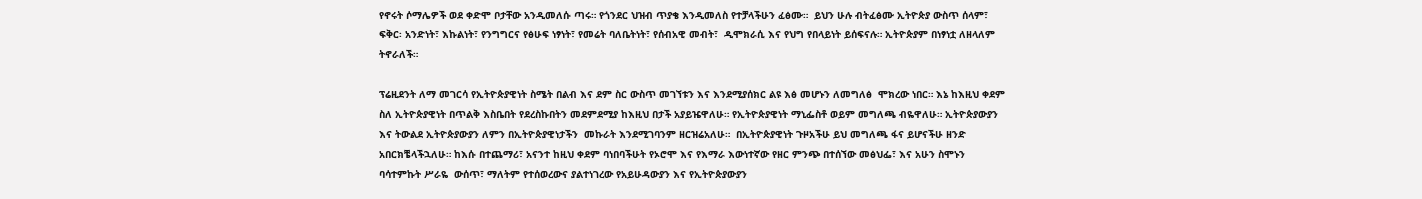የኖሩት ሶማሌዎች ወደ ቀድሞ ቦታቸው አንዲመለሱ ጣሩ። የጎንደር ህዝብ ጥያቄ እንዲመለስ የተቻላችሁን ፈፅሙ።  ይህን ሁሉ ብትፈፅሙ ኢትዮጵያ ውስጥ ሰላም፣ ፍቅር፡ አንድነት፣ እኩልነት፣ የንግግርና የፅሁፍ ነፃነት፣ የመሬት ባለቤትነት፣ የሰብአዊ መብት፣  ዲሞክራሲ እና የህግ የበላይነት ይሰፍናሉ። ኢትዮጵያም በነፃነቷ ለዘላለም ትኖራለች።

ፕሬዚደንት ለማ መገርሳ የኢትዮጵያዊነት ስሜት በልብ እና ደም ስር ውስጥ መገኘቱን እና እንደሚያሰክር ልዩ እፅ መሆኑን ለመግለፅ  ሞክረው ነበር። እኔ ከእዚህ ቀደም ስለ ኢትዮጵያዊነት በጥልቅ እስቤበት የደረስኩበትን መደምደሚያ ከእዚህ በታች አያይዤዋለሁ። የኢትዮጵያዊነት ማኒፌስቶ ወይም መግለጫ ብዬዋለሁ። ኢትዮጵያውያን እና ትውልደ ኢትዮጵያውያን ለምን በኢትዮጵያዊነታችን  መኩራት እንደሚገባንም ዘርዝሬአለሁ።  በኢትዮጵያዊነት ጉዞአችሁ ይህ መግለጫ ፋና ይሆናችሁ ዘንድ አበርክቼላችኋለሁ። ከእሱ በተጨማሪ፣ አናንተ ከዚህ ቀደም ባነበባችሁት የኦሮሞ እና የእማራ እውነተኛው የዘር ምንጭ በተሰኘው መፅህፌ፣ እና አሁን ስሞኑን ባሳተምኩት ሥራዬ  ውሰጥ፣ ማለትም የተሰወረውና ያልተነገረው የአይሁዳውያን እና የኢትዮጵያውያን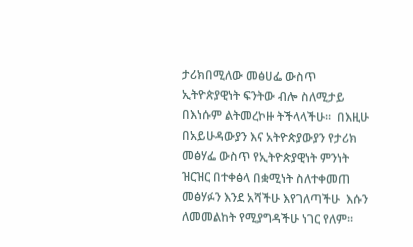ታሪክበሚለው መፅሀፌ ውስጥ ኢትዮጵያዊነት ፍንትው ብሎ ስለሚታይ በእነሱም ልትመረኮዙ ትችላላችሁ።  በእዚሁ በአይሁዳውያን እና አትዮጵያውያን የታሪክ መፅሃፌ ውስጥ የኢትዮጵያዊነት ምንነት ዝርዝር በተቀፅላ በቋሚነት ስለተቀመጠ መፅሃፉን እንደ አሻችሁ እየገለጣችሁ  እሱን ለመመልከት የሚያግዳችሁ ነገር የለም።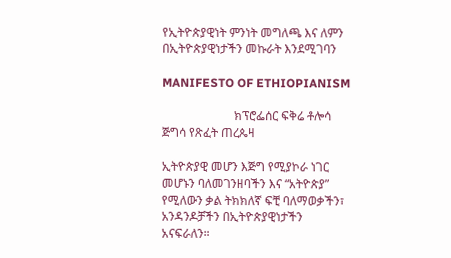የኢትዮጵያዊነት ምንነት መግለጫ እና ለምን በኢትዮጵያዊነታችን መኩራት እንደሚገባን

MANIFESTO OF ETHIOPIANISM

                        ክፕሮፌሰር ፍቅሬ ቶሎሳ ጅግሳ የጽፈት ጠረጴዛ

ኢትዮጵያዊ መሆን እጅግ የሚያኮራ ነገር መሆኑን ባለመገንዘባችን እና “አትዮጵያ” የሚለውን ቃል ትክክለኛ ፍቺ ባለማወቃችን፣ አንዳንዶቻችን በኢትዮጵያዊነታችን አናፍራለን።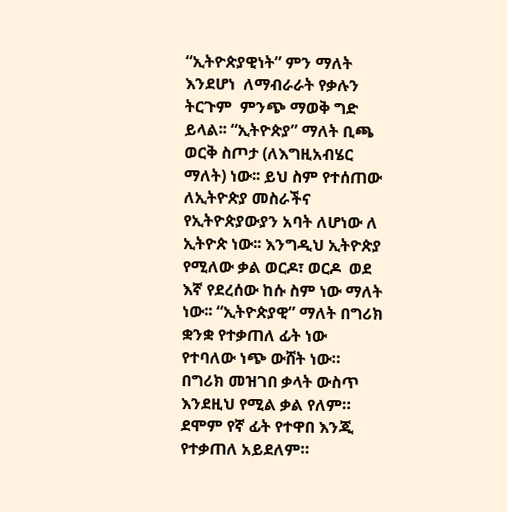“ኢትዮጵያዊነት” ምን ማለት እንደሆነ  ለማብራራት የቃሉን ትርጉም  ምንጭ ማወቅ ግድ ይላል፡፡ “ኢትዮጵያ” ማለት ቢጫ ወርቅ ስጦታ (ለእግዚአብሄር ማለት) ነው፡፡ ይህ ስም የተሰጠው ለኢትዮጵያ መስራችና የኢትዮጵያውያን አባት ለሆነው ለ ኢትዮጵ ነው፡፡ እንግዲህ ኢትዮጵያ የሚለው ቃል ወርዶ፣ ወርዶ  ወደ እኛ የደረሰው ከሱ ስም ነው ማለት ነው፡፡ “ኢትዮጵያዊ” ማለት በግሪክ ቋንቋ የተቃጠለ ፊት ነው  የተባለው ነጭ ውሸት ነው። በግሪክ መዝገበ ቃላት ውስጥ እንደዚህ የሚል ቃል የለም። ደሞም የኛ ፊት የተዋበ እንጂ የተቃጠለ አይደለም።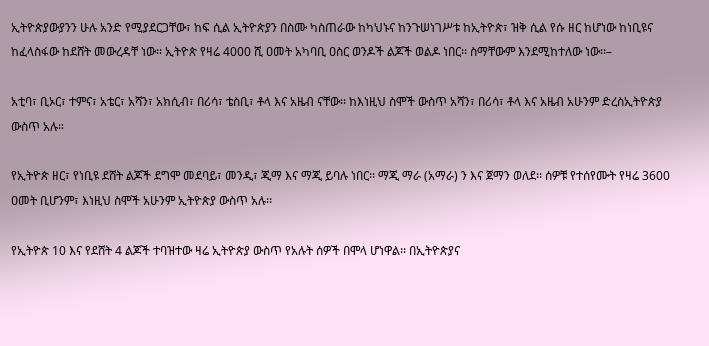ኢትዮጵያውያንን ሁሉ አንድ የሚያደርጋቸው፣ ከፍ ሲል ኢትዮጵያን በስሙ ካስጠራው ከካህኑና ከንጉሠነገሥቱ ከኢትዮጵ፣ ዝቅ ሲል የሱ ዘር ከሆነው ከነቢዩና ከፈላስፋው ከደሸት መውረዳቸ ነው፡፡ ኢትዮጵ የዛሬ 4000 ሺ ዐመት አካባቢ ዐስር ወንዶች ልጆች ወልዶ ነበር፡፡ ስማቸውም እንደሚከተለው ነው፡፡–

አቲባ፣ ቢኦር፣ ተምና፣ አቴር፣ አሻን፣ አክሲብ፣ በሪሳ፣ ቴስቢ፣ ቶላ እና አዜብ ናቸው፡፡ ከእነዚህ ስሞች ውስጥ አሻን፣ በሪሳ፣ ቶላ እና አዜብ አሁንም ድረስኢትዮጵያ ውስጥ አሉ።

የኢትዮጵ ዘር፣ የነቢዩ ደሸት ልጆች ደግሞ መደባይ፣ መንዲ፣ ጂማ እና ማጂ ይባሉ ነበር፡፡ ማጂ ማራ (አማራ) ን እና ጀማን ወለደ፡፡ ሰዎቹ የተሰየሙት የዛሬ 3600 ዐመት ቢሆንም፣ እነዚህ ስሞች አሁንም ኢትዮጵያ ውስጥ አሉ፡፡

የኢትዮጵ 10 እና የደሸት 4 ልጆች ተባዝተው ዛሬ ኢትዮጵያ ውስጥ የአሉት ሰዎች በሞላ ሆነዋል፡፡ በኢትዮጵያና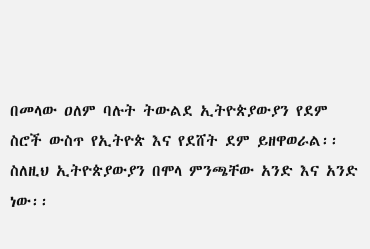በመላው ዐለም ባሉት ትውልደ ኢትዮጵያውያን የደም ስሮች ውስጥ የኢትዮጵ እና የደሸት ደም ይዘዋወራል፡፡ ስለዚህ ኢትዮጵያውያን በሞላ ምንጫቸው አንድ እና አንድ ነው፡፡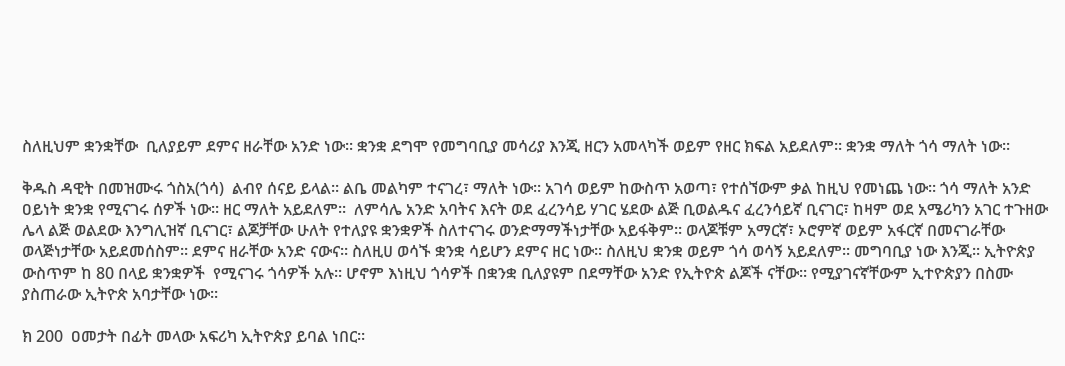ስለዚህም ቋንቋቸው  ቢለያይም ደምና ዘራቸው አንድ ነው፡፡ ቋንቋ ደግሞ የመግባቢያ መሳሪያ እንጂ ዘርን አመላካች ወይም የዘር ክፍል አይደለም፡፡ ቋንቋ ማለት ጎሳ ማለት ነው፡፡

ቅዱስ ዳዊት በመዝሙሩ ጎስአ(ጎሳ)  ልብየ ሰናይ ይላል፡፡ ልቤ መልካም ተናገረ፣ ማለት ነው፡፡ አገሳ ወይም ከውስጥ አወጣ፣ የተሰኘውም ቃል ከዚህ የመነጨ ነው፡፡ ጎሳ ማለት አንድ ዐይነት ቋንቋ የሚናገሩ ሰዎች ነው፡፡ ዘር ማለት አይደለም፡፡  ለምሳሌ አንድ አባትና እናት ወደ ፈረንሳይ ሃገር ሄደው ልጅ ቢወልዱና ፈረንሳይኛ ቢናገር፣ ከዛም ወደ አሜሪካን አገር ተጉዘው ሌላ ልጅ ወልደው እንግሊዝኛ ቢናገር፣ ልጆቻቸው ሁለት የተለያዩ ቋንቋዎች ስለተናገሩ ወንድማማችነታቸው አይፋቅም፡፡ ወላጆቹም አማርኛ፣ ኦሮምኛ ወይም አፋርኛ በመናገራቸው ወላጅነታቸው አይደመሰስም፡፡ ደምና ዘራቸው አንድ ናውና፡፡ ስለዚሀ ወሳኙ ቋንቋ ሳይሆን ደምና ዘር ነው፡፡ ስለዚህ ቋንቋ ወይም ጎሳ ወሳኝ አይደለም፡፡ መግባቢያ ነው እንጂ፡፡ ኢትዮጵያ ውስጥም ከ 80 በላይ ቋንቋዎች  የሚናገሩ ጎሳዎች አሉ፡፡ ሆኖም እነዚህ ጎሳዎች በቋንቋ ቢለያዩም በደማቸው አንድ የኢትዮጵ ልጆች ናቸው፡፡ የሚያገናኛቸውም ኢተዮጵያን በስሙ ያስጠራው ኢትዮጵ አባታቸው ነው፡፡

ክ 200  ዐመታት በፊት መላው አፍሪካ ኢትዮጵያ ይባል ነበር።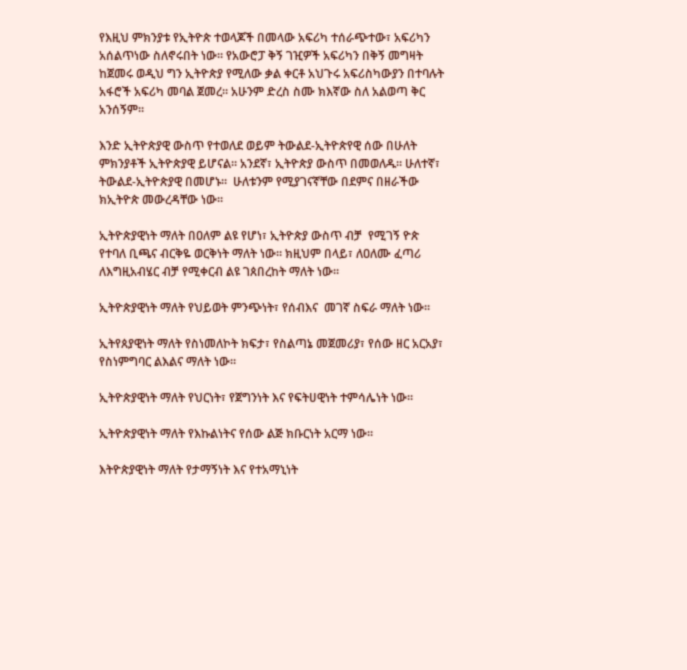የእዚህ ምክንያቱ የኢትዮጵ ተወላጆች በመላው አፍሪካ ተሰራጭተው፣ አፍሪካን አሰልጥነው ስለኖሩበት ነው። የአውሮፓ ቅኝ ገዢዎች አፍሪካን በቅኝ መግዛት ከጀመሩ ወዲህ ግን ኢትዮጵያ የሚለው ቃል ቀርቶ አህጉሩ አፍሪስካውያን በተባሉት አፋሮች አፍሪካ መባል ጀመረ። አሁንም ድረስ ስሙ ክእኛው ስለ አልወጣ ቅር አንሰኝም።

እንድ ኢትዮጵያዊ ውስጥ የተወለደ ወይም ትውልደ-ኢትዮጵየዊ ሰው በሁለት ምክንያቶች ኢትዮጵያዊ ይሆናል። አንደኛ፣ ኢትዮጵያ ውስጥ በመወለዱ። ሁለተኛ፣ ትውልደ-ኢትዮጵያዊ በመሆኑ።  ሁለቱንም የሚያገናኛቸው በደምና በዘራችው ክኢትዮጵ መውረዳቸው ነው።

ኢትዮጵያዊነት ማለት በዐለም ልዩ የሆነ፣ ኢትዮጵያ ውስጥ ብቻ  የሚገኝ ዮጵ የተባለ ቢጫና ብርቅዬ ወርቅነት ማለት ነው። ክዚህም በላይ፣ ለዐለሙ ፈጣሪ ለእግዚአብሄር ብቻ የሚቀርብ ልዩ ገጰበረከት ማለት ነው።

ኢትዮጵያዊነት ማለት የህይወት ምንጭነት፣ የሰብእና  መገኛ ስፍራ ማለት ነው።

ኢትየጰያዊነት ማለት የስነመለኮት ክፍታ፣ የስልጣኔ መጀመሪያ፣ የሰው ዘር አርአያ፣ የስነምግባር ልእልና ማለት ነው።

ኢትዮጵያዊነት ማለት የህርነት፣ የጀግንነት እና የፍትሀዊነት ተምሳሌነት ነው።

ኢትዮጵያዊነት ማለት የእኩልነትና የሰው ልጅ ክቡርነት አርማ ነው።

እትዮጵያዊነት ማለት የታማኝነት እና የተአማኒነት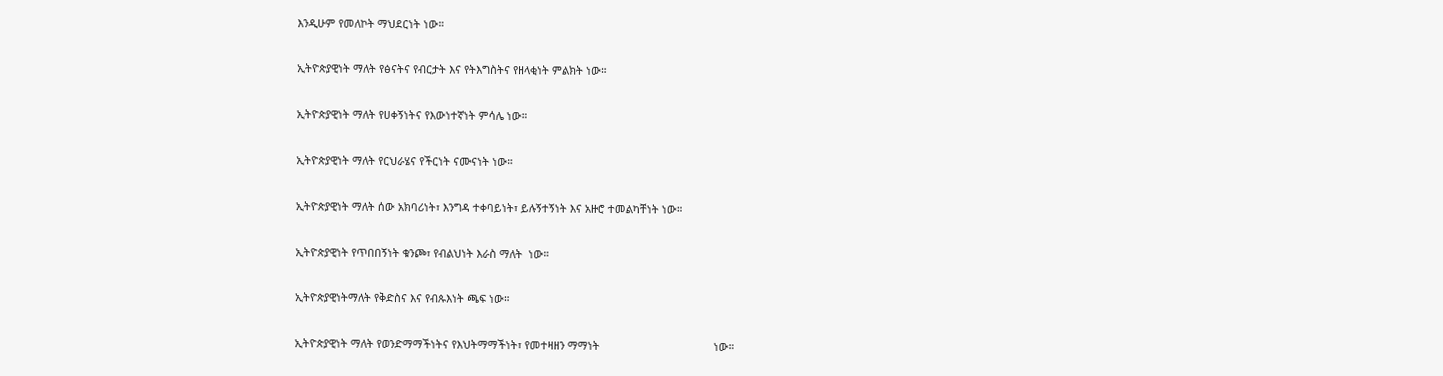እንዲሁም የመለኮት ማህደርነት ነው።

ኢትዮጵያዊነት ማለት የፅናትና የብርታት እና የትእግስትና የዘላቂነት ምልክት ነው።

ኢትዮጵያዊነት ማለት የሀቀኝነትና የእውነተኛነት ምሳሌ ነው።

ኢትዮጵያዊነት ማለት የርህራሄና የችርነት ናሙናነት ነው።

ኢትዮጵያዊነት ማለት ሰው አክባሪነት፣ እንግዳ ተቀባይነት፣ ይሉኝተኝነት እና አዙሮ ተመልካቸነት ነው።

ኢትዮጵያዊነት የጥበበኝነት ቁንጮ፣ የብልህነት እራስ ማለት  ነው።

ኢትዮጵያዊነትማለት የቅድስና እና የብጱእነት ጫፍ ነው።

ኢትዮጵያዊነት ማለት የወንድማማችነትና የእህትማማችነት፣ የመተዛዘን ማማነት                                      ነው።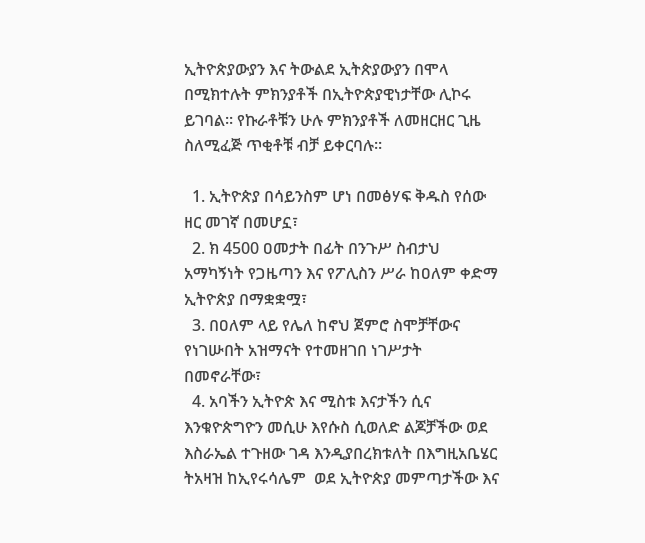ኢትዮጵያውያን እና ትውልደ ኢትጵያውያን በሞላ በሚክተሉት ምክንያቶች በኢትዮጵያዊነታቸው ሊኮሩ ይገባል። የኩራቶቹን ሁሉ ምክንያቶች ለመዘርዘር ጊዜ ስለሚፈጅ ጥቂቶቹ ብቻ ይቀርባሉ።

  1. ኢትዮጵያ በሳይንስም ሆነ በመፅሃፍ ቅዱስ የሰው ዘር መገኛ በመሆኗ፣
  2. ክ 4500 ዐመታት በፊት በንጉሥ ስብታህ አማካኝነት የጋዜጣን እና የፖሊስን ሥራ ከዐለም ቀድማ ኢትዮጵያ በማቋቋሟ፣
  3. በዐለም ላይ የሌለ ከኖህ ጀምሮ ስሞቻቸውና የነገሡበት አዝማናት የተመዘገበ ነገሥታት በመኖራቸው፣
  4. አባችን ኢትዮጵ እና ሚስቱ እናታችን ሲና እንቁዮጵግዮን መሲሁ እየሱስ ሲወለድ ልጆቻችው ወደ እስራኤል ተጉዘው ገዳ እንዲያበረክቱለት በእግዚአቤሄር ትአዛዝ ከኢየሩሳሌም  ወደ ኢትዮጵያ መምጣታችው እና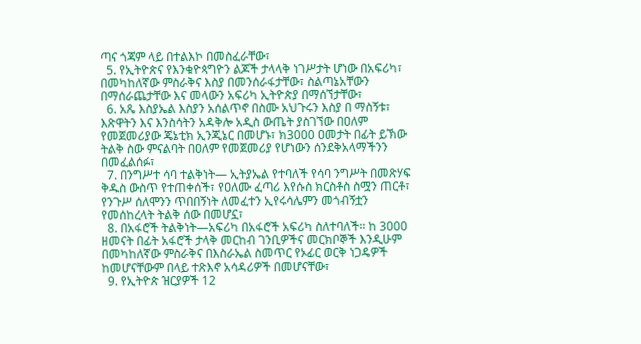ጣና ጎጃም ላይ በተልእኮ በመስፈራቸው፣
  5. የኢትዮጵና የእንቁዮጳግዮን ልጆች ታላላቅ ነገሥታት ሆነው በአፍሪካ፣ በመካከለኛው ምስራቅና እስያ በመንሰራፋታቸው፣ ስልጣኔአቸውን በማሰራጨታቸው እና መላውን አፍሪካ ኢትዮጵያ በማሰኘታቸው፣
  6. አጼ እስያኤል እስያን አሰልጥኖ በስሙ አህጉሩን እስያ በ ማስኝቱ፣ እጽዋትን እና እንስሳትን አዳቅሎ አዲስ ውጤት ያስገኘው በዐለም የመጀመሪያው ጄኔቲክ ኢንጂኔር በመሆኑ፣ ክ3000 ዐመታት በፊት ይኽው ትልቅ ስው ምናልባት በዐለም የመጀመሪያ የሆነውን ሰንደቅአላማችንን በመፈልሰፉ፣
  7. በንግሥተ ሳባ ተልቅነት— ኢትያኤል የተባለች የሳባ ንግሥት በመጽሃፍ ቅዱስ ውስጥ የተጠቀሰች፣ የዐለሙ ፈጣሪ እየሱስ ክርስቶስ ስሟን ጠርቶ፣ የንጉሥ ሰለሞንን ጥበበኝነት ለመፈተን ኢየሩሳሌምን መጎብኝቷን የመሰከረላት ትልቅ ሰው በመሆኗ፣
  8. በአፋሮች ትልቅነት—አፍሪካ በአፋሮች አፍሪካ ስለተባለች። ከ 3000 ዘመናት በፊት አፋሮች ታላቅ መርከብ ገንቢዎችና መርክቦኞች እንዲሁም በመካከለኛው ምስራቅና በእስራኤል ስመጥር የኦፊር ወርቅ ነጋዴዎች ከመሆናቸውም በላይ ተጽእኖ አሳዳሪዎች በመሆናቸው፣
  9. የኢትዮጵ ዝርያዎች 12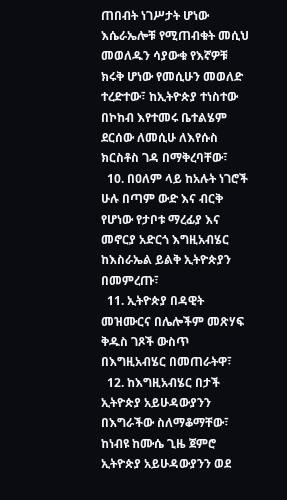ጠበብት ነገሥታት ሆነው እሴራኤሎቹ የሚጠብቁት መሲህ መወለዱን ሳያውቁ የእኛዎቹ ክሩቅ ሆነው የመሲሁን መወለድ ተረድተው፣ ከኢትዮጵያ ተነስተው በኮከብ እየተመሩ ቤተልሄም ደርሰው ለመሲሁ ለእየሱስ ክርስቶስ ገዳ በማቅረባቸው፣
  10. በዐለም ላይ ከአሉት ነገሮች ሁሉ በጣም ውድ እና ብርቅ የሆነው የታቦቱ ማረፊያ እና መኖርያ አድርጎ እግዚአብሄር ከእስራኤል ይልቅ ኢትዮጵያን በመምረጡ፣
  11. ኢትዮጵያ በዳዊት መዝሙርና በሌሎችም መጽሃፍ ቅዱስ ገጾች ውስጥ በእግዚአብሄር በመጠራትዋ፣
  12. ከእግዚአብሄር በታች ኢትዮጵያ አይሁዳውያንን በእግራችው ስለማቆማቸው፣ ከነብዩ ከሙሴ ጊዜ ጀምሮ ኢትዮጵያ አይሁዳውያንን ወደ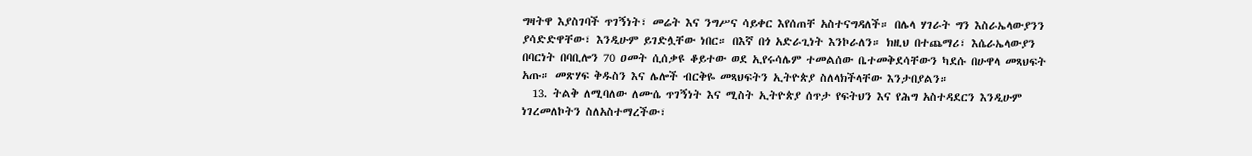ግዛትዋ እያስገባች ጥገኝነት፣ መሬት እና ንግሥና ሳይቀር እየሰጠቸ አስተናግዳለች። በሌላ ሃገራት ግን እስራኤላውያንን ያሳድድዋቸው፣ እንዲሁም ይገድሏቸው ነበር። በእኛ በጎ አድራጊነት እንኮራለን። ክዚህ በተጨማሪ፣ እሴራኤላውያን በባርነት በባቢሎን 70 ዐመት ሲሰቃዩ ቆይተው ወደ ኢየሩሳሌም ተመልሰው ቤተመቅደሳቸውን ካደሱ በሁዋላ መጻህፍት አጡ። መጽሃፍ ቅዱስን እና ሌሎች ብርቅዬ መጻህፍትን ኢትዮጵያ ስለላክችላቸው እንታበያልን።
  13. ትልቅ ለሚባለው ለሙሴ ጥገኝነት እና ሚስት ኢትዮጵያ ሰጥታ የፍትህን እና የሕግ አስተዳደርን እንዲሁም ነገረመለኮትን ስለአስተማረችው፣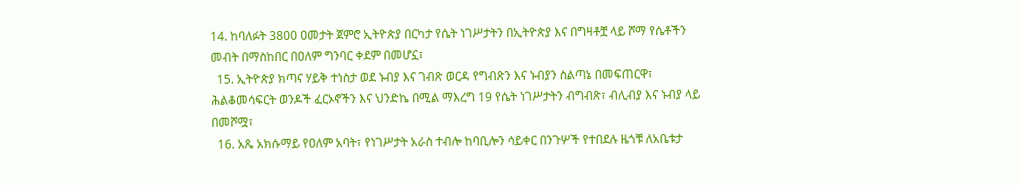14. ከባለፉት 3800 ዐመታት ጀምሮ ኢትዮጵያ በርካታ የሴት ነገሥታትን በኢትዮጵያ እና በግዛቶቿ ላይ ሾማ የሴቶችን መብት በማስከበር በዐለም ግንባር ቀደም በመሆኗ፣
  15. ኢትዮጵያ ክጣና ሃይቅ ተነስታ ወደ ኑብያ እና ገብጽ ወርዳ የግብጽን እና ኑብያን ስልጣኔ በመፍጠርዋ፣ ሕልቆመሳፍርት ወንዶች ፈርኦኖችን እና ህንድኬ በሚል ማእረግ 19 የሴት ነገሥታትን ብግብጽ፣ ብሊብያ እና ኑብያ ላይ በመሾሟ፣
  16. አጼ አክሱማይ የዐለም አባት፣ የነገሥታት አራስ ተብሎ ከባቢሎን ሳይቀር በንጉሦች የተበደሉ ዜጎቹ ለአቤቱታ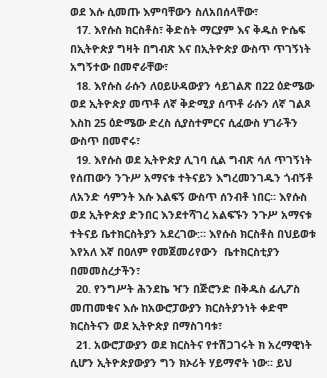ወደ እሱ ሲመጡ እምባቸውን ስለአበሰላቸው፣
  17. እየሱስ ክርስቶስ፣ ቅድስት ማርያም እና ቅዱስ ዮሴፍ በኢትዮጵያ ግዛት በግብጽ እና በኢትዮጵያ ውስጥ ጥገኝነት አግኝተው በመኖራቸው፣
  18. እየሱስ ራሱን ለዐይሁዳውያን ሳይገልጽ በ22 ዕድሜው ወደ ኢትዮጵያ መጥቶ ለኛ ቅድሚያ ሰጥቶ ራሱን ለኛ ገልጾ እስከ 25 ዕድሜው ድረስ ሲያስተምርና ሲፈውስ ሃገራችን ውስጥ በመኖሩ፣
  19. እየሱስ ወደ ኢትዮጵያ ሊገባ ሲል ግብጽ ሳለ ጥገኝነት የሰጠውን ንጉሥ አማናቱ ተትናይን እግረመንገዱን ጎብኝቶ ለአንድ ሳምንት እሱ እልፍኝ ውስጥ ሰንብቶ ነበር። እየሱስ ወደ ኢትዮጵያ ድንበር እንደተሻገረ አልፍኙን ንጉሥ አማናቱ ተትናይ ቤተክርስትያን አደረገው:። እየሱስ ክርስቶስ በህይወቱ እየአለ እኛ በዐለም የመጀመሪየውን  ቤተክርስቲያን በመመስረታችን፣
  20. የንግሥት ሕንደኬ ዣን በጅሮንድ በቅዱስ ፊሊፖስ መጠመቁና እሱ ከአውሮፓውያን ክርስትያንነት ቀድሞ ክርስትናን ወደ ኢትዮጵያ በማስገባቱ፣
  21. አውሮፓውያን ወደ ክርስትና የተሽጋገሩት ክ አረማዊነት ሲሆን ኢትዮጵያውያን ግን ክኦሪት ሃይማኖት ነው። ይህ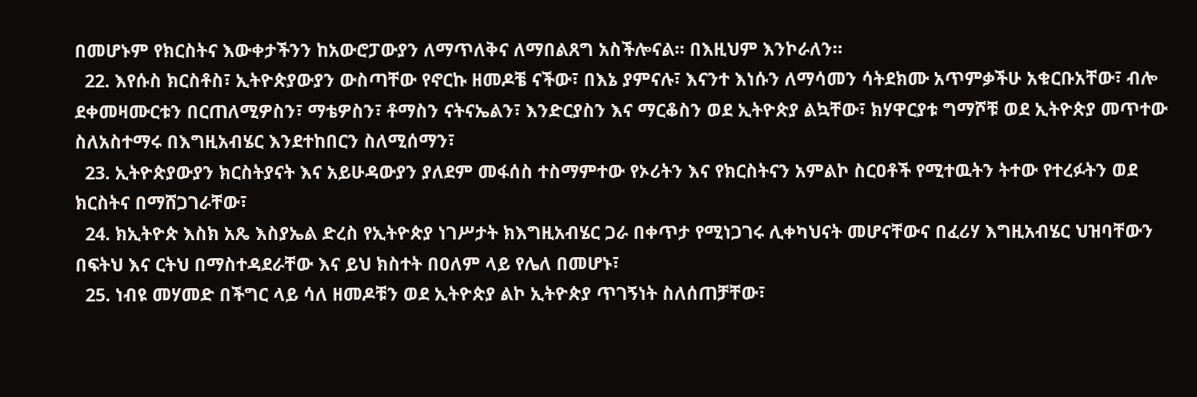በመሆኑም የክርስትና እውቀታችንን ከአውሮፓውያን ለማጥለቅና ለማበልጸግ አስችሎናል። በእዚህም እንኮራለን።
  22. እየሱስ ክርስቶስ፣ ኢትዮጵያውያን ውስጣቸው የኖርኩ ዘመዶቼ ናችው፣ በእኔ ያምናሉ፣ እናንተ እነሱን ለማሳመን ሳትደክሙ አጥምቃችሁ አቁርቡአቸው፣ ብሎ ደቀመዛሙርቱን በርጠለሚዎስን፣ ማቴዎስን፣ ቶማስን ናትናኤልን፣ እንድርያስን እና ማርቆስን ወደ ኢትዮጵያ ልኳቸው፣ ክሃዋርያቱ ግማሾቹ ወደ ኢትዮጵያ መጥተው ስለአስተማሩ በእግዚአብሄር እንደተከበርን ስለሚሰማን፣
  23. ኢትዮጵያውያን ክርስትያናት እና አይሁዳውያን ያለደም መፋሰስ ተስማምተው የኦሪትን እና የክርስትናን አምልኮ ስርዐቶች የሚተዉትን ትተው የተረፉትን ወደ ክርስትና በማሸጋገራቸው፣
  24. ክኢትዮጵ እስክ አጼ እስያኤል ድረስ የኢትዮጵያ ነገሥታት ክእግዚአብሄር ጋራ በቀጥታ የሚነጋገሩ ሊቀካህናት መሆናቸውና በፈሪሃ እግዚአብሄር ህዝባቸውን በፍትህ እና ርትህ በማስተዳደራቸው እና ይህ ክስተት በዐለም ላይ የሌለ በመሆኑ፣
  25. ነብዩ መሃመድ በችግር ላይ ሳለ ዘመዶቹን ወደ ኢትዮጵያ ልኮ ኢትዮጵያ ጥገኝነት ስለሰጠቻቸው፣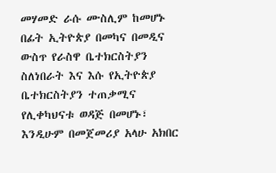መሃመድ ራሱ ሙስሊም ከመሆኑ በፊት ኢትዮጵያ በመካና በመዲና ውስጥ የራስዋ ቤተክርስትያን ስለነበራት እና እሱ የኢትዮጵያ ቤተክርስትያን ተጠቃሚና የሊቀካህናቱ ወዳጅ በመሆኑ፣ እንዲሁም በመጀመሪያ አላሁ አክበር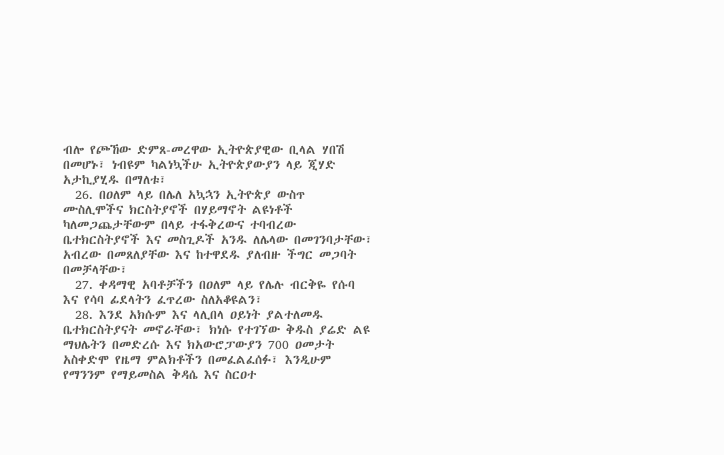ብሎ የጮኸው ድምጸ-መረዋው ኢትዮጵያዊው ቢላል ሃበሽ በመሆኑ፣ ነብዩም ካልነኳችሁ ኢትዮጵያውያን ላይ ጂሃድ አታኪያሂዱ በማለቱ፣
  26. በዐለም ላይ በሌለ አኳኋን ኢትዮጵያ ውስጥ  ሙስሊሞችና ክርስትያኖች በሃይማኖት ልዩነቶች ካለመጋጨታቸውም በላይ ተፋቅረውና ተባብረው ቤተክርስትያኖች እና መስጊዶች አንዱ ለሌላው በመገንባታቸው፣ አብረው በመጸለያቸው እና ከተዋደዱ ያለብዙ ችግር መጋባት በመቻላቸው፣
  27. ቀዳማዊ አባቶቻችን በዐለም ላይ የሌሉ ብርቅዬ የሱባ እና የሳባ ፊደላትን ፈጥረው ስለአቆዩልን፣
  28. እንደ አክሱም እና ላሊበላ ዐይነት ያልተለመዱ ቤተክርስትያናት መኖራቸው፣ ክነሱ የተገኘው ቅዱስ ያሬድ ልዩ ማህሌትን በመድረሱ እና ክአውሮፓውያን 700 ዐመታት አስቀድሞ የዜማ ምልክቶችን በመፈልፈሰፉ፣ እንዲሁም  የማንንም የማይመስል ቅዳሴ እና ስርዐተ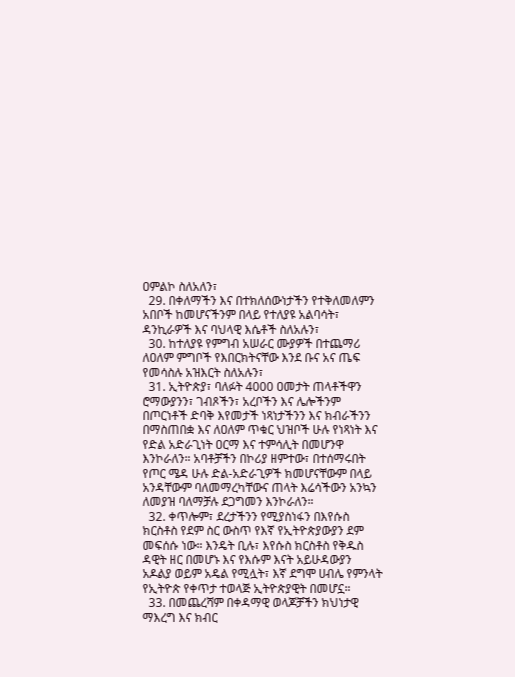ዐምልኮ ስለአለን፣
  29. በቀለማችን እና በተክለሰውነታችን የተቅለመለምን አበቦች ከመሆናችንም በላይ የተለያዩ አልባሳት፣ ዳንኪራዎች እና ባህላዊ እሴቶች ስለአሉን፣
  30. ከተለያዩ የምግብ አሠራር ሙያዎች በተጨማሪ ለዐለም ምግቦች የእበርክትናቸው እንደ ቡና አና ጤፍ የመሳስሉ አዝእርት ስለአሉን፣
  31. ኢትዮጵያ፣ ባለፉት 4000 ዐመታት ጠላቶችዋን ሮማውያንን፣ ገብጾችን፣ አረቦችን እና ሌሎችንም በጦርነቶች ድባቅ እየመታች ነጻነታችንን እና ክብራችንን በማስጠበቋ እና ለዐለም ጥቁር ህዝቦች ሁሉ የነጻነት እና የድል አድራጊነት ዐርማ እና ተምሳሊት በመሆንዋ እንኮራለን። አባቶቻችን በኮሪያ ዘምተው፣ በተሰማሩበት የጦር ሜዳ ሁሉ ድል-አድራጊዎች ክመሆናቸውም በላይ አንዳቸውም ባለመማረካቸውና ጠላት እሬሳችውን አንኳን ለመያዝ ባለማቻሉ ደጋግመን እንኮራለን።
  32. ቀጥሎም፣ ደረታችንን የሚያስነፋን በእየሱስ ክርስቶስ የደም ስር ውስጥ የእኛ የኢትዮጵያውያን ደም መፍሰሱ ነው። እንዴት ቢሉ፣ እየሱስ ክርስቶስ የቅዱስ ዳዊት ዘር በመሆኑ እና የእሱም እናት አይሁዳውያን አዶልያ ወይም አዴል የሚሏት፣ እኛ ደግሞ ሀብሌ የምንላት የኢትዮጵ የቀጥታ ተወላጅ ኢትዮጵያዊት በመሆኗ።
  33. በመጨረሻም በቀዳማዊ ወላጆቻችን ክህነታዊ ማእረግ እና ክብር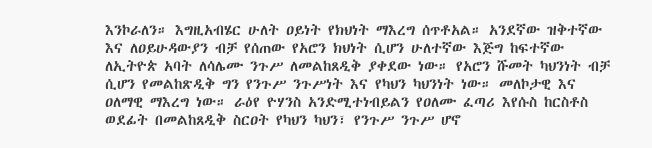እንኮራለን። እግዚአብሄር ሁለት ዐይነት የክህነት ማእረግ ሰጥቶአል። አንደኛው ዝቅተኛው እና ለዐይሁዳውያን ብቻ የሰጠው የአሮን ክህነት ሲሆን ሁለተኛው እጅግ ከፍተኛው ለኢትዮጵ አባት ለሳሌሙ ንጉሥ ለመልከጸዲቅ ያቀደው ነው። የአሮን ሹመት ካህንነት ብቻ ሲሆን የመልከጽዲቅ ግን የንጉሥ ንጉሥነት እና የካህን ካህንነት ነው። መለኮታዊ እና ዐለማዊ ማእረግ ነው። ራዕየ ዮሃንስ አንድሚተነብይልን የዐለሙ ፈጣሪ እየሱስ ከርስቶስ ወደፊት በመልከጸዲቅ ስርዐት የካህን ካህን፣ የንጉሥ ንጉሥ ሆኖ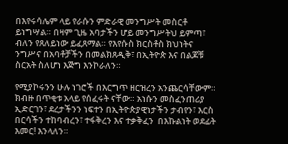በእየሩሳሌም ላይ የራሱን ምድራዊ መንግሥት መስርቶ ይነግሣል። በዛም ጊዜ አባታችን ሆይ መንግሥትህ ይምጣ፣ ብለን የጸለይነው ይፈጸማል። የእየሱስ ክርስቶስ ክህነትና ንግሥና በአባቶቻችን በመልክጸዲቅ፣ በኢትዮጵ እና በልጆቹ ስርአት ስለሆነ እጅግ እንኮራለን።

የሚያኮሩንን ሁሉ ነገሮች በእርግጥ ዘርዝረን አንጨርሳቸውም። ክብዙ በጥቂቱ አላይ የሰፈሩት ናቸው። አነሱን መስፈንጠሪያ ኢድርገን፣ ደረታችንን ነፍተን በኢትዮጵያዊነታችን ታብየን፣ እርስ በርሳችን ተከባብረን፣ ተፋቅረን እና ተቃቅፈን  በእኩልነት ወደፊት እመር! እንላለን።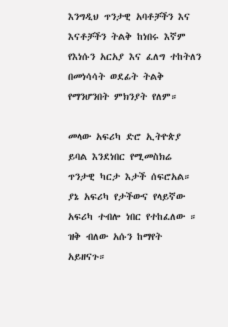እንግዲህ ጥንታዊ አባቶቻችን እና እናቶቻችን ትልቅ ከነበሩ እኛም የእነሱን አርአያ እና ፈለግ ተከትለን በመነሳሳት ወደፊት ትልቅ የማንሆንበት ምክንያት የለም።

መላው አፍሪካ ድሮ ኢትዮጵያ ይባል እንደነበር የሚመስክሬ ጥንታዊ ካርታ እታች ሰፍሮአል። ያኔ አፍሪካ የታችውና የላይኛው አፍሪካ ተብሎ ነበር የተከፈለው ። ዝቅ ብለው አሱን ከማየት አይዘናጉ።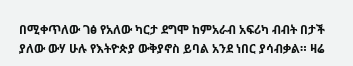በሚቀጥለው ገፅ የአለው ካርታ ደግሞ ከምአራብ አፍሪካ ብብት በታች ያለው ውሃ ሁሉ የእትዮጵያ ውቅያኖስ ይባል አንደ ነበር ያሳብቃል። ዛሬ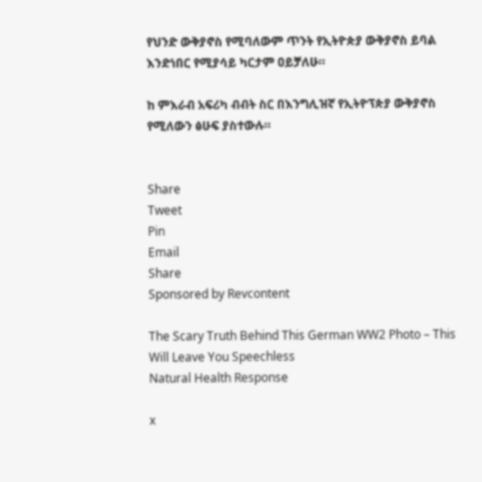የህንድ ውቅያኖስ የሚባለውም ጥንት የኢትዮጵያ ውቅያኖስ ይባል እንድነበር የሚያሳይ ካርታም ዐይቻለሁ።

ከ ምእራብ አፍሪካ ብብት ስር በእንግሊዝኛ የኢትዮፕጵያ ውቅያኖስ የሚለውን ፅሁፍ ያስተውሉ።


Share
Tweet
Pin
Email
Share
Sponsored by Revcontent

The Scary Truth Behind This German WW2 Photo – This Will Leave You Speechless
Natural Health Response

x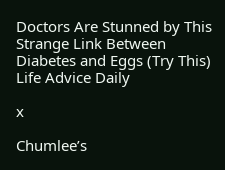Doctors Are Stunned by This Strange Link Between Diabetes and Eggs (Try This)
Life Advice Daily

x

Chumlee’s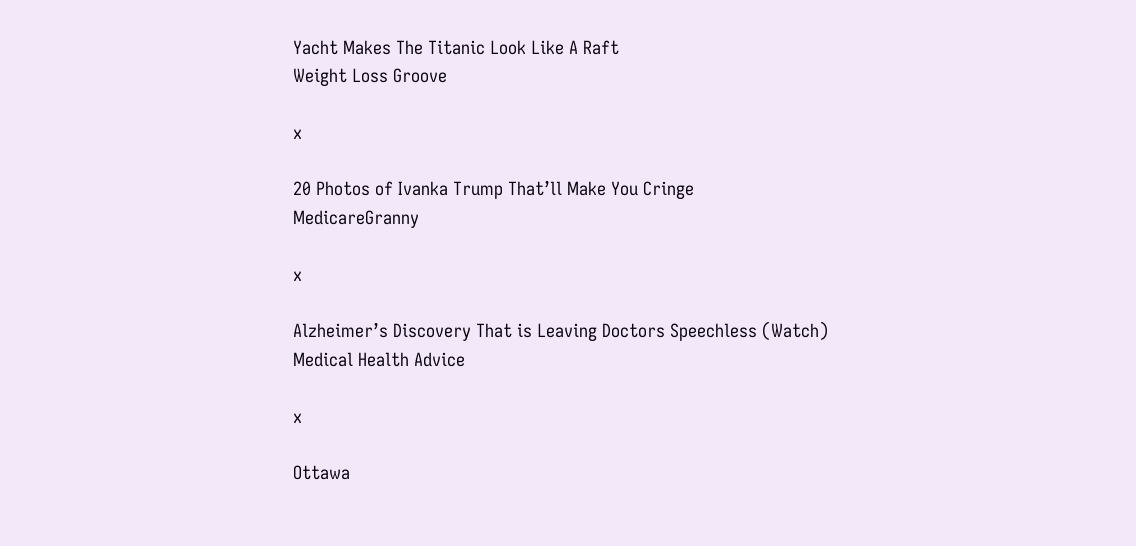Yacht Makes The Titanic Look Like A Raft
Weight Loss Groove

x

20 Photos of Ivanka Trump That’ll Make You Cringe
MedicareGranny

x

Alzheimer’s Discovery That is Leaving Doctors Speechless (Watch)
Medical Health Advice

x

Ottawa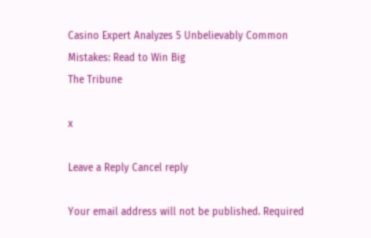Casino Expert Analyzes 5 Unbelievably Common Mistakes: Read to Win Big
The Tribune

x

Leave a Reply Cancel reply

Your email address will not be published. Required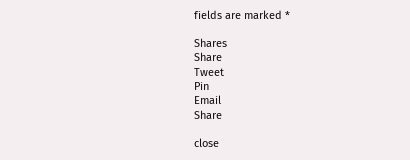fields are marked *

Shares
Share
Tweet
Pin
Email
Share

close